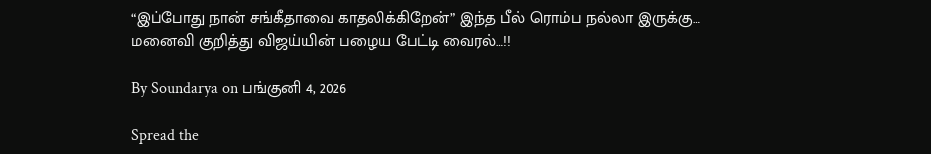“இப்போது நான் சங்கீதாவை காதலிக்கிறேன்” இந்த பீல் ரொம்ப நல்லா இருக்கு… மனைவி குறித்து விஜய்யின் பழைய பேட்டி வைரல்…!!

By Soundarya on பங்குனி 4, 2026

Spread the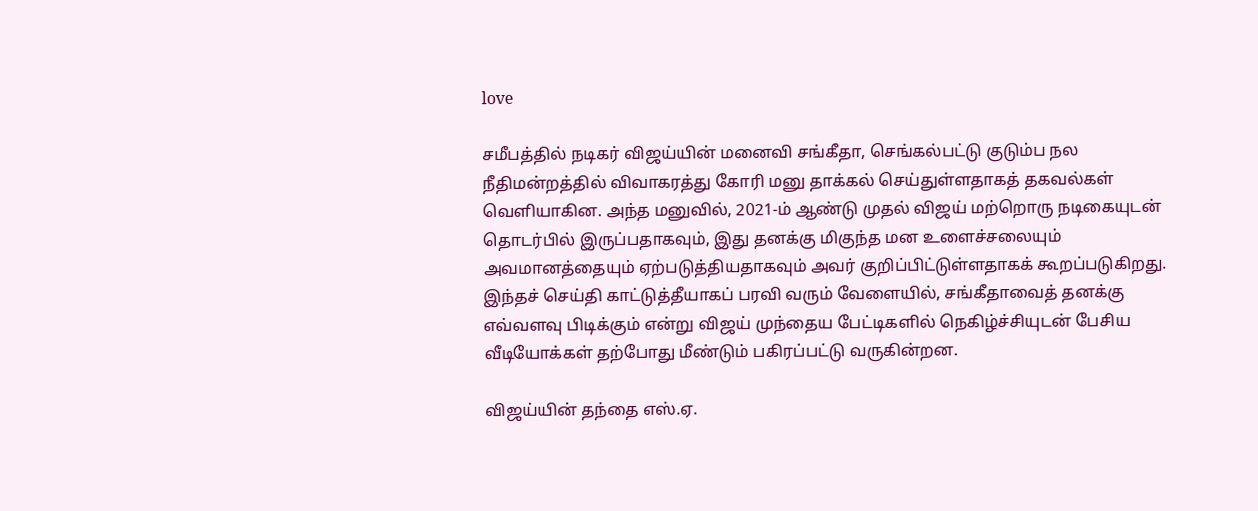love

சமீபத்தில் நடிகர் விஜய்யின் மனைவி சங்கீதா, செங்கல்பட்டு குடும்ப நல நீதிமன்றத்தில் விவாகரத்து கோரி மனு தாக்கல் செய்துள்ளதாகத் தகவல்கள் வெளியாகின. அந்த மனுவில், 2021-ம் ஆண்டு முதல் விஜய் மற்றொரு நடிகையுடன் தொடர்பில் இருப்பதாகவும், இது தனக்கு மிகுந்த மன உளைச்சலையும் அவமானத்தையும் ஏற்படுத்தியதாகவும் அவர் குறிப்பிட்டுள்ளதாகக் கூறப்படுகிறது. இந்தச் செய்தி காட்டுத்தீயாகப் பரவி வரும் வேளையில், சங்கீதாவைத் தனக்கு எவ்வளவு பிடிக்கும் என்று விஜய் முந்தைய பேட்டிகளில் நெகிழ்ச்சியுடன் பேசிய வீடியோக்கள் தற்போது மீண்டும் பகிரப்பட்டு வருகின்றன.

விஜய்யின் தந்தை எஸ்.ஏ.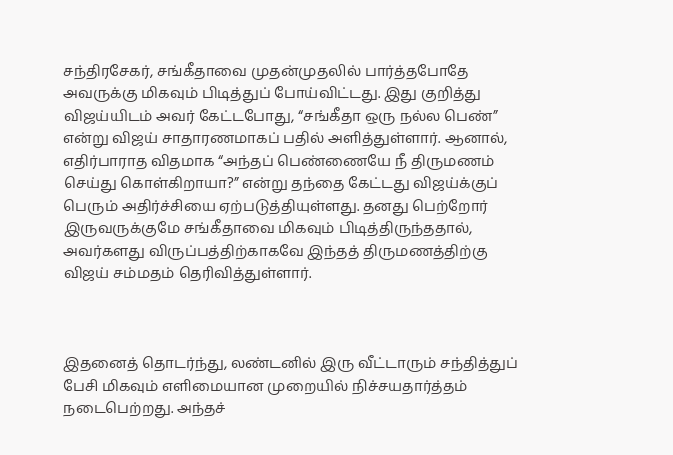சந்திரசேகர், சங்கீதாவை முதன்முதலில் பார்த்தபோதே அவருக்கு மிகவும் பிடித்துப் போய்விட்டது. இது குறித்து விஜய்யிடம் அவர் கேட்டபோது, “சங்கீதா ஒரு நல்ல பெண்” என்று விஜய் சாதாரணமாகப் பதில் அளித்துள்ளார். ஆனால், எதிர்பாராத விதமாக “அந்தப் பெண்ணையே நீ திருமணம் செய்து கொள்கிறாயா?” என்று தந்தை கேட்டது விஜய்க்குப் பெரும் அதிர்ச்சியை ஏற்படுத்தியுள்ளது. தனது பெற்றோர் இருவருக்குமே சங்கீதாவை மிகவும் பிடித்திருந்ததால், அவர்களது விருப்பத்திற்காகவே இந்தத் திருமணத்திற்கு விஜய் சம்மதம் தெரிவித்துள்ளார்.



இதனைத் தொடர்ந்து, லண்டனில் இரு வீட்டாரும் சந்தித்துப் பேசி மிகவும் எளிமையான முறையில் நிச்சயதார்த்தம் நடைபெற்றது. அந்தச்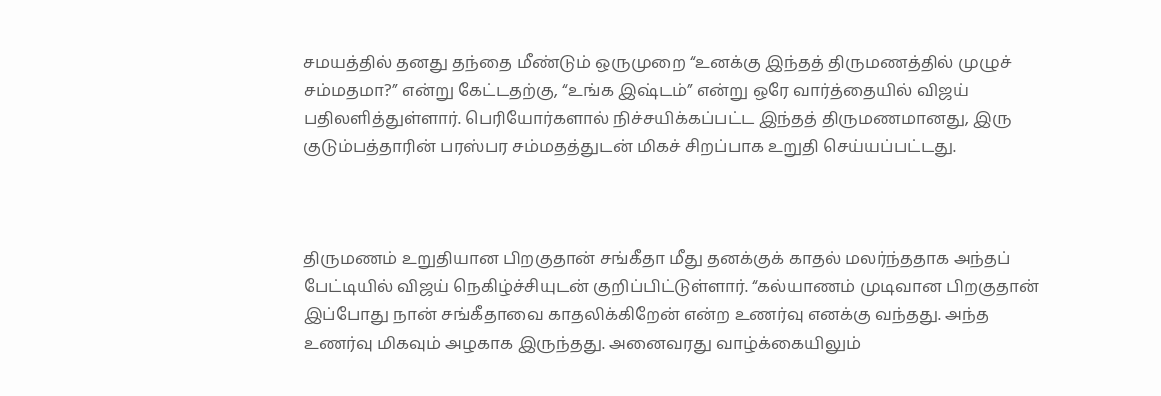சமயத்தில் தனது தந்தை மீண்டும் ஒருமுறை “உனக்கு இந்தத் திருமணத்தில் முழுச் சம்மதமா?” என்று கேட்டதற்கு, “உங்க இஷ்டம்” என்று ஒரே வார்த்தையில் விஜய் பதிலளித்துள்ளார். பெரியோர்களால் நிச்சயிக்கப்பட்ட இந்தத் திருமணமானது, இரு குடும்பத்தாரின் பரஸ்பர சம்மதத்துடன் மிகச் சிறப்பாக உறுதி செய்யப்பட்டது.



திருமணம் உறுதியான பிறகுதான் சங்கீதா மீது தனக்குக் காதல் மலர்ந்ததாக அந்தப் பேட்டியில் விஜய் நெகிழ்ச்சியுடன் குறிப்பிட்டுள்ளார். “கல்யாணம் முடிவான பிறகுதான் இப்போது நான் சங்கீதாவை காதலிக்கிறேன் என்ற உணர்வு எனக்கு வந்தது. அந்த உணர்வு மிகவும் அழகாக இருந்தது. அனைவரது வாழ்க்கையிலும்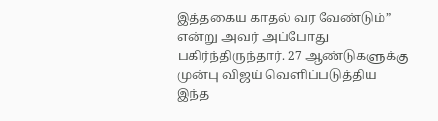இத்தகைய காதல் வர வேண்டும்” என்று அவர் அப்போது பகிர்ந்திருந்தார். 27 ஆண்டுகளுக்கு முன்பு விஜய் வெளிப்படுத்திய இந்த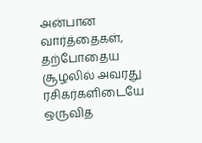அன்பான வார்த்தைகள், தற்போதைய சூழலில் அவரது ரசிகர்களிடையே ஒருவித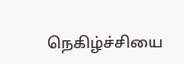நெகிழ்ச்சியை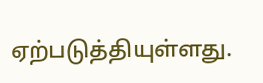ஏற்படுத்தியுள்ளது.